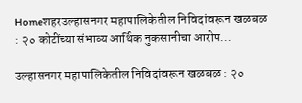Homeशहरउल्हासनगर महापालिकेतील निविदांवरून खळबळ : २० कोटींच्या संभाव्य आर्थिक नुकसानीचा आरोप...

उल्हासनगर महापालिकेतील निविदांवरून खळबळ : २०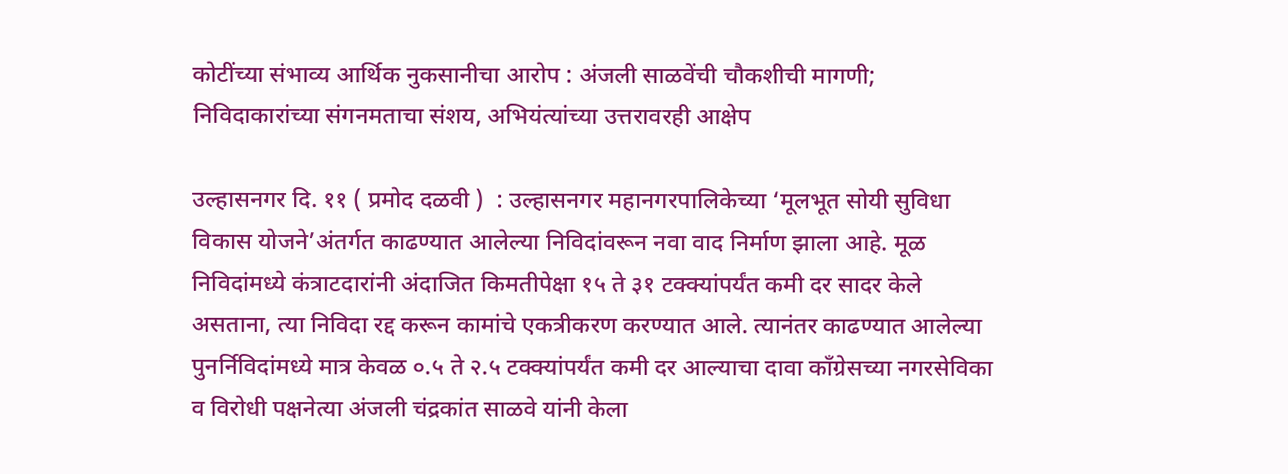कोटींच्या संभाव्य आर्थिक नुकसानीचा आरोप : अंजली साळवेंची चौकशीची मागणी; निविदाकारांच्या संगनमताचा संशय, अभियंत्यांच्या उत्तरावरही आक्षेप

उल्हासनगर दि. ११ ( प्रमोद दळवी )  : उल्हासनगर महानगरपालिकेच्या ‘मूलभूत सोयी सुविधा विकास योजने’अंतर्गत काढण्यात आलेल्या निविदांवरून नवा वाद निर्माण झाला आहे. मूळ निविदांमध्ये कंत्राटदारांनी अंदाजित किमतीपेक्षा १५ ते ३१ टक्क्यांपर्यंत कमी दर सादर केले असताना, त्या निविदा रद्द करून कामांचे एकत्रीकरण करण्यात आले. त्यानंतर काढण्यात आलेल्या पुनर्निविदांमध्ये मात्र केवळ ०.५ ते २.५ टक्क्यांपर्यंत कमी दर आल्याचा दावा काँग्रेसच्या नगरसेविका व विरोधी पक्षनेत्या अंजली चंद्रकांत साळवे यांनी केला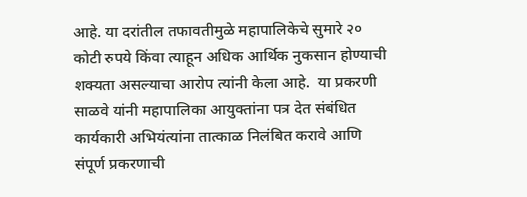आहे. या दरांतील तफावतीमुळे महापालिकेचे सुमारे २० कोटी रुपये किंवा त्याहून अधिक आर्थिक नुकसान होण्याची शक्यता असल्याचा आरोप त्यांनी केला आहे.  या प्रकरणी साळवे यांनी महापालिका आयुक्तांना पत्र देत संबंधित कार्यकारी अभियंत्यांना तात्काळ निलंबित करावे आणि संपूर्ण प्रकरणाची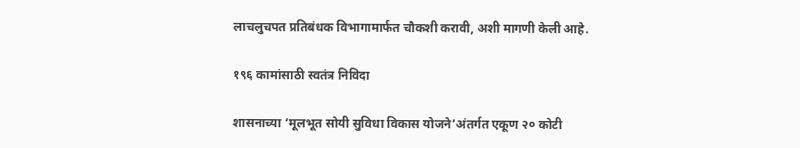लाचलुचपत प्रतिबंधक विभागामार्फत चौकशी करावी, अशी मागणी केली आहे.

१९६ कामांसाठी स्वतंत्र निविदा

शासनाच्या ‘मूलभूत सोयी सुविधा विकास योजने’अंतर्गत एकूण २० कोटी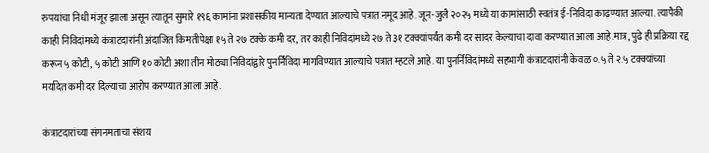रुपयांचा निधी मंजूर झाला असून त्यातून सुमारे १९६ कामांना प्रशासकीय मान्यता देण्यात आल्याचे पत्रात नमूद आहे. जून-जुलै २०२५ मध्ये या कामांसाठी स्वतंत्र ई-निविदा काढण्यात आल्या. त्यापैकी काही निविदांमध्ये कंत्राटदारांनी अंदाजित किमतीपेक्षा १५ ते २७ टक्के कमी दर, तर काही निविदांमध्ये २७ ते ३१ टक्क्यांपर्यंत कमी दर सादर केल्याचा दावा करण्यात आला आहे.मात्र, पुढे ही प्रक्रिया रद्द करून ५ कोटी, ५ कोटी आणि १० कोटी अशा तीन मोठ्या निविदांद्वारे पुनर्निविदा मागविण्यात आल्याचे पत्रात म्हटले आहे. या पुनर्निविदांमध्ये सहभागी कंत्राटदारांनी केवळ ०.५ ते २.५ टक्क्यांच्या मर्यादेत कमी दर दिल्याचा आरोप करण्यात आला आहे.

कंत्राटदारांच्या संगनमताचा संशय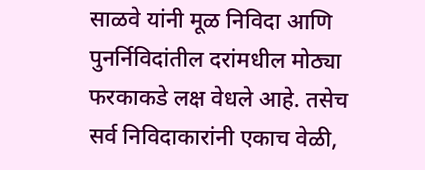साळवे यांनी मूळ निविदा आणि पुनर्निविदांतील दरांमधील मोठ्या फरकाकडे लक्ष वेधले आहे. तसेच सर्व निविदाकारांनी एकाच वेळी,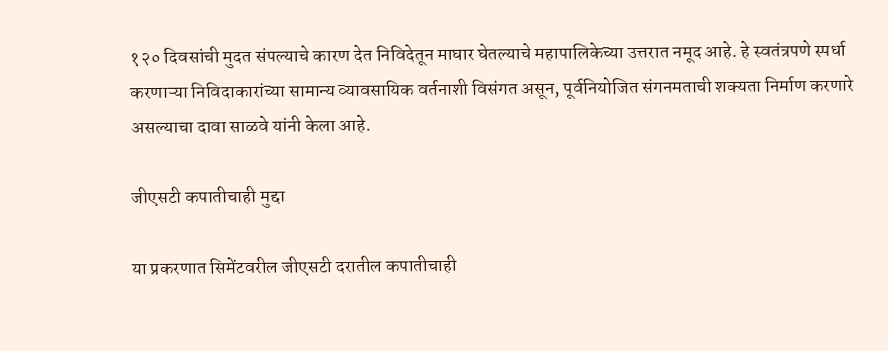१२० दिवसांची मुदत संपल्याचे कारण देत निविदेतून माघार घेतल्याचे महापालिकेच्या उत्तरात नमूद आहे. हे स्वतंत्रपणे स्पर्धा करणाऱ्या निविदाकारांच्या सामान्य व्यावसायिक वर्तनाशी विसंगत असून, पूर्वनियोजित संगनमताची शक्यता निर्माण करणारे असल्याचा दावा साळवे यांनी केला आहे.

जीएसटी कपातीचाही मुद्दा

या प्रकरणात सिमेंटवरील जीएसटी दरातील कपातीचाही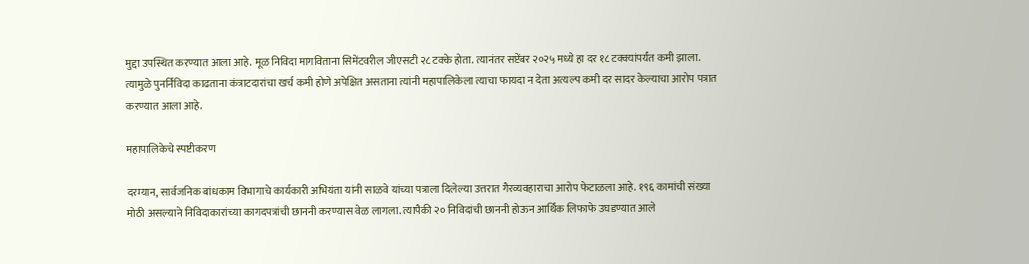मुद्दा उपस्थित करण्यात आला आहे. मूळ निविदा मागविताना सिमेंटवरील जीएसटी २८ टक्के होता. त्यानंतर सप्टेंबर २०२५ मध्ये हा दर १८ टक्क्यांपर्यंत कमी झाला. त्यामुळे पुनर्निविदा काढताना कंत्राटदारांचा खर्च कमी होणे अपेक्षित असताना त्यांनी महापालिकेला त्याचा फायदा न देता अत्यल्प कमी दर सादर केल्याचा आरोप पत्रात करण्यात आला आहे.

महापालिकेचे स्पष्टीकरण

दरम्यान, सार्वजनिक बांधकाम विभागाचे कार्यकारी अभियंता यांनी साळवे यांच्या पत्राला दिलेल्या उत्तरात गैरव्यवहाराचा आरोप फेटाळला आहे. १९६ कामांची संख्या मोठी असल्याने निविदाकारांच्या कागदपत्रांची छाननी करण्यास वेळ लागला. त्यापैकी २० निविदांची छाननी होऊन आर्थिक लिफाफे उघडण्यात आले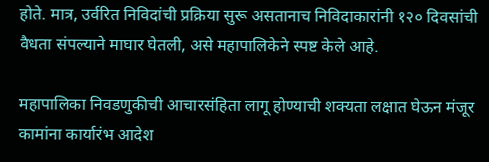होते. मात्र, उर्वरित निविदांची प्रक्रिया सुरू असतानाच निविदाकारांनी १२० दिवसांची वैधता संपल्याने माघार घेतली, असे महापालिकेने स्पष्ट केले आहे.

महापालिका निवडणुकीची आचारसंहिता लागू होण्याची शक्यता लक्षात घेऊन मंजूर कामांना कार्यारंभ आदेश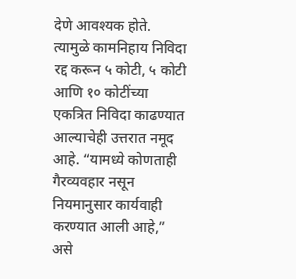देणे आवश्यक होते. त्यामुळे कामनिहाय निविदा रद्द करून ५ कोटी, ५ कोटी आणि १० कोटींच्या एकत्रित निविदा काढण्यात आल्याचेही उत्तरात नमूद आहे. “यामध्ये कोणताही गैरव्यवहार नसून नियमानुसार कार्यवाही करण्यात आली आहे,” असे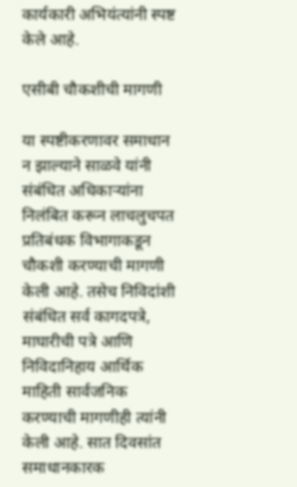कार्यकारी अभियंत्यांनी स्पष्ट केले आहे.

एसीबी चौकशीची मागणी

या स्पष्टीकरणावर समाधान न झाल्याने साळवे यांनी संबंधित अधिकाऱ्यांना निलंबित करून लाचलुचपत प्रतिबंधक विभागाकडून चौकशी करण्याची मागणी केली आहे. तसेच निविदांशी संबंधित सर्व कागदपत्रे, माघारीची पत्रे आणि निविदानिहाय आर्थिक माहिती सार्वजनिक करण्याची मागणीही त्यांनी केली आहे. सात दिवसांत समाधानकारक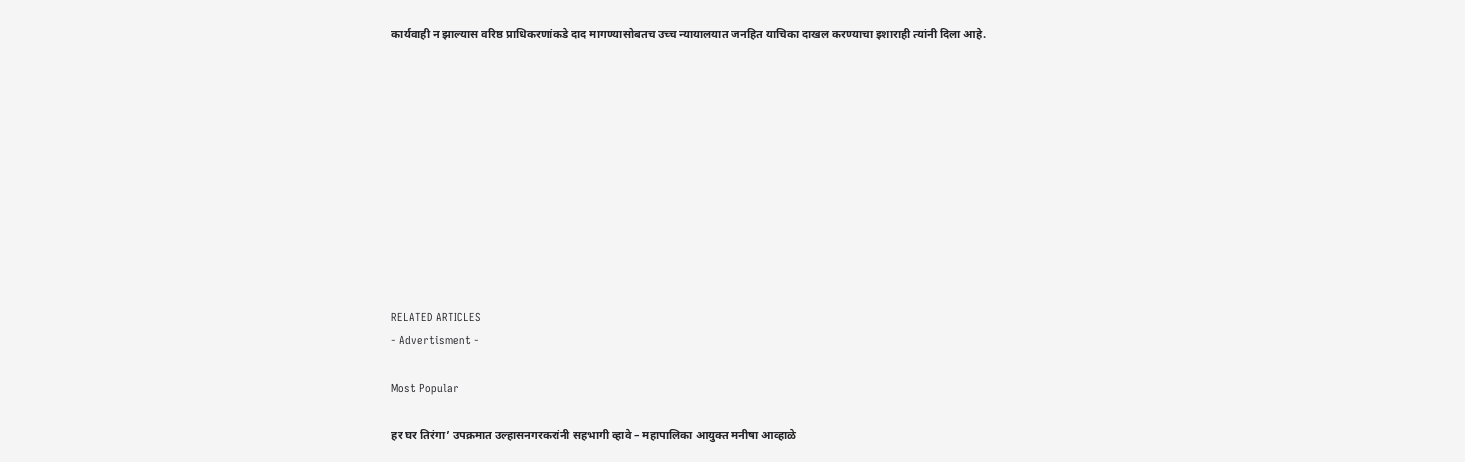कार्यवाही न झाल्यास वरिष्ठ प्राधिकरणांकडे दाद मागण्यासोबतच उच्च न्यायालयात जनहित याचिका दाखल करण्याचा इशाराही त्यांनी दिला आहे.











RELATED ARTICLES
- Advertisment -

Most Popular

हर घर तिरंगा’ उपक्रमात उल्हासनगरकरांनी सहभागी व्हावे – महापालिका आयुक्त मनीषा आव्हाळे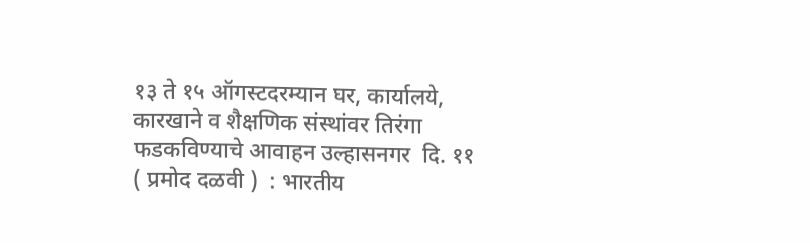१३ ते १५ ऑगस्टदरम्यान घर, कार्यालये, कारखाने व शैक्षणिक संस्थांवर तिरंगा फडकविण्याचे आवाहन उल्हासनगर  दि. ११ ( प्रमोद दळवी )  : भारतीय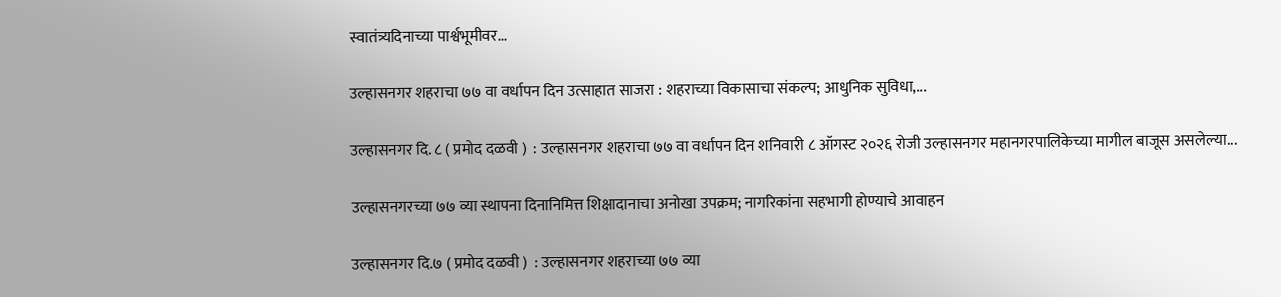स्वातंत्र्यदिनाच्या पार्श्वभूमीवर...

उल्हासनगर शहराचा ७७ वा वर्धापन दिन उत्साहात साजरा : शहराच्या विकासाचा संकल्प; आधुनिक सुविधा,...

उल्हासनगर दि. ८ ( प्रमोद दळवी )  : उल्हासनगर शहराचा ७७ वा वर्धापन दिन शनिवारी ८ ऑगस्ट २०२६ रोजी उल्हासनगर महानगरपालिकेच्या मागील बाजूस असलेल्या...

उल्हासनगरच्या ७७ व्या स्थापना दिनानिमित्त शिक्षादानाचा अनोखा उपक्रम; नागरिकांना सहभागी होण्याचे आवाहन

उल्हासनगर दि.७ ( प्रमोद दळवी )  : उल्हासनगर शहराच्या ७७ व्या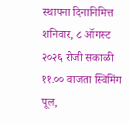स्थापना दिनानिमित्त शनिवार, ८ ऑगस्ट २०२६ रोजी सकाळी ११.०० वाजता स्विमिंग पूल,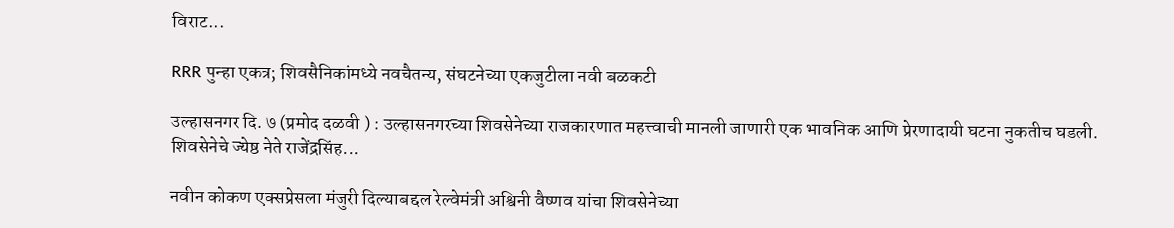विराट...

RRR पुन्हा एकत्र; शिवसैनिकांमध्ये नवचैतन्य, संघटनेच्या एकजुटीला नवी बळकटी

उल्हासनगर दि. ७ (प्रमोद दळवी ) : उल्हासनगरच्या शिवसेनेच्या राजकारणात महत्त्वाची मानली जाणारी एक भावनिक आणि प्रेरणादायी घटना नुकतीच घडली. शिवसेनेचे ज्येष्ठ नेते राजेंद्रसिंह...

नवीन कोकण एक्सप्रेसला मंजुरी दिल्याबद्दल रेल्वेमंत्री अश्विनी वैष्णव यांचा शिवसेनेच्या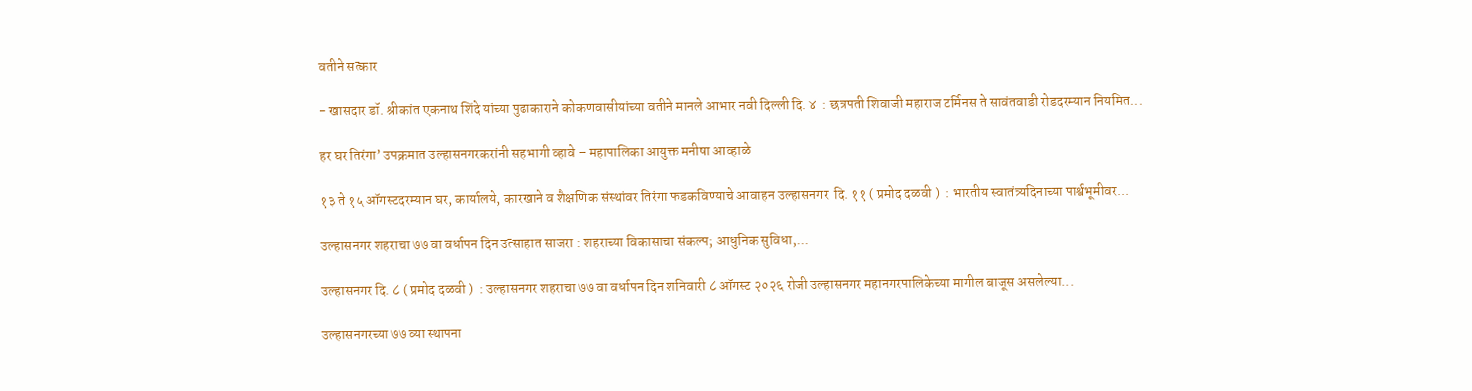वतीने सत्कार

- खासदार डॉ. श्रीकांत एकनाथ शिंदे यांच्या पुढाकाराने कोकणवासीयांच्या वतीने मानले आभार नवी दिल्ली दि. ४  : छत्रपती शिवाजी महाराज टर्मिनस ते सावंतवाडी रोडदरम्यान नियमित...

हर घर तिरंगा’ उपक्रमात उल्हासनगरकरांनी सहभागी व्हावे – महापालिका आयुक्त मनीषा आव्हाळे

१३ ते १५ ऑगस्टदरम्यान घर, कार्यालये, कारखाने व शैक्षणिक संस्थांवर तिरंगा फडकविण्याचे आवाहन उल्हासनगर  दि. ११ ( प्रमोद दळवी )  : भारतीय स्वातंत्र्यदिनाच्या पार्श्वभूमीवर...

उल्हासनगर शहराचा ७७ वा वर्धापन दिन उत्साहात साजरा : शहराच्या विकासाचा संकल्प; आधुनिक सुविधा,...

उल्हासनगर दि. ८ ( प्रमोद दळवी )  : उल्हासनगर शहराचा ७७ वा वर्धापन दिन शनिवारी ८ ऑगस्ट २०२६ रोजी उल्हासनगर महानगरपालिकेच्या मागील बाजूस असलेल्या...

उल्हासनगरच्या ७७ व्या स्थापना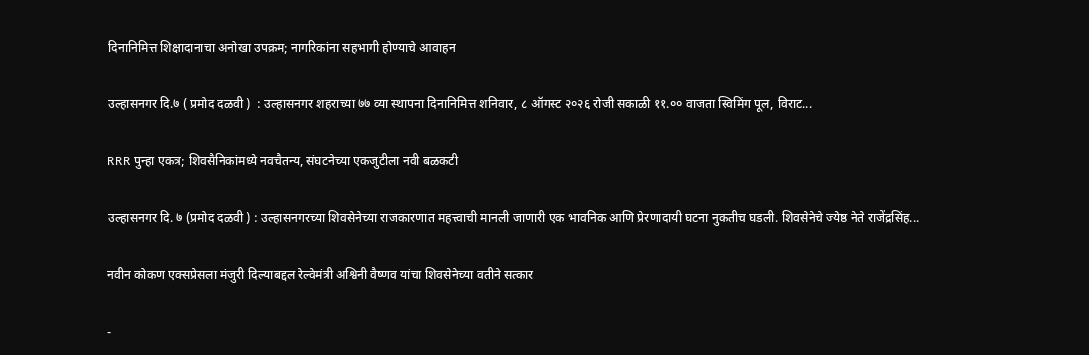दिनानिमित्त शिक्षादानाचा अनोखा उपक्रम; नागरिकांना सहभागी होण्याचे आवाहन

उल्हासनगर दि.७ ( प्रमोद दळवी )  : उल्हासनगर शहराच्या ७७ व्या स्थापना दिनानिमित्त शनिवार, ८ ऑगस्ट २०२६ रोजी सकाळी ११.०० वाजता स्विमिंग पूल, विराट...

RRR पुन्हा एकत्र; शिवसैनिकांमध्ये नवचैतन्य, संघटनेच्या एकजुटीला नवी बळकटी

उल्हासनगर दि. ७ (प्रमोद दळवी ) : उल्हासनगरच्या शिवसेनेच्या राजकारणात महत्त्वाची मानली जाणारी एक भावनिक आणि प्रेरणादायी घटना नुकतीच घडली. शिवसेनेचे ज्येष्ठ नेते राजेंद्रसिंह...

नवीन कोकण एक्सप्रेसला मंजुरी दिल्याबद्दल रेल्वेमंत्री अश्विनी वैष्णव यांचा शिवसेनेच्या वतीने सत्कार

-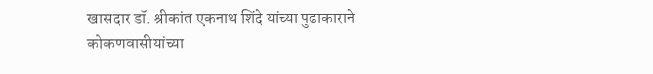खासदार डॉ. श्रीकांत एकनाथ शिंदे यांच्या पुढाकाराने कोकणवासीयांच्या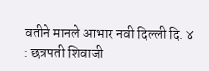वतीने मानले आभार नवी दिल्ली दि. ४  : छत्रपती शिवाजी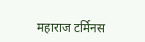महाराज टर्मिनस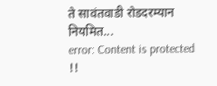ते सावंतवाडी रोडदरम्यान नियमित...
error: Content is protected !!